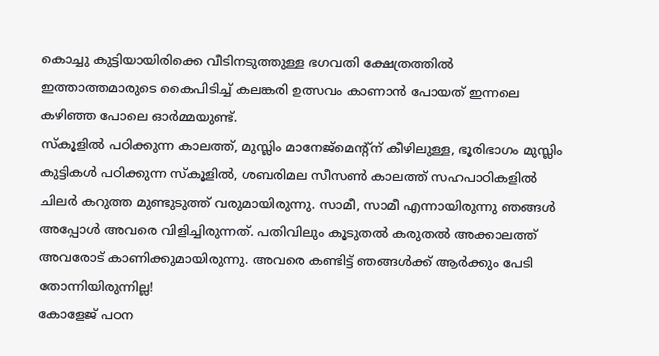കൊച്ചു കുട്ടിയായിരിക്കെ വീടിനടുത്തുള്ള ഭഗവതി ക്ഷേത്രത്തിൽ ഇത്താത്തമാരുടെ കൈപിടിച്ച് കലങ്കരി ഉത്സവം കാണാൻ പോയത് ഇന്നലെ കഴിഞ്ഞ പോലെ ഓർമ്മയുണ്ട്.
സ്കൂളിൽ പഠിക്കുന്ന കാലത്ത്, മുസ്ലിം മാനേജ്മെന്റ്ന് കീഴിലുള്ള, ഭൂരിഭാഗം മുസ്ലിം കുട്ടികൾ പഠിക്കുന്ന സ്കൂളിൽ, ശബരിമല സീസൺ കാലത്ത് സഹപാഠികളിൽ ചിലർ കറുത്ത മുണ്ടുടുത്ത് വരുമായിരുന്നു. സാമീ, സാമീ എന്നായിരുന്നു ഞങ്ങൾ അപ്പോൾ അവരെ വിളിച്ചിരുന്നത്. പതിവിലും കൂടുതൽ കരുതൽ അക്കാലത്ത് അവരോട് കാണിക്കുമായിരുന്നു. അവരെ കണ്ടിട്ട് ഞങ്ങൾക്ക് ആർക്കും പേടി തോന്നിയിരുന്നില്ല!
കോളേജ് പഠന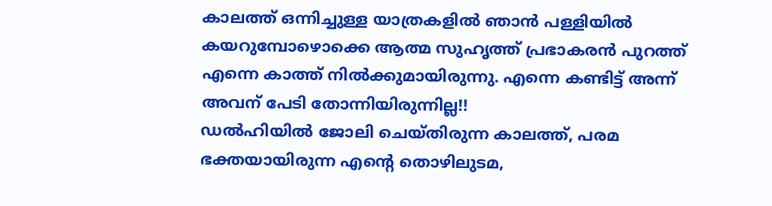കാലത്ത് ഒന്നിച്ചുള്ള യാത്രകളിൽ ഞാൻ പള്ളിയിൽ കയറുമ്പോഴൊക്കെ ആത്മ സുഹൃത്ത് പ്രഭാകരൻ പുറത്ത് എന്നെ കാത്ത് നിൽക്കുമായിരുന്നു. എന്നെ കണ്ടിട്ട് അന്ന് അവന് പേടി തോന്നിയിരുന്നില്ല!!
ഡൽഹിയിൽ ജോലി ചെയ്തിരുന്ന കാലത്ത്, പരമ ഭക്തയായിരുന്ന എന്റെ തൊഴിലുടമ,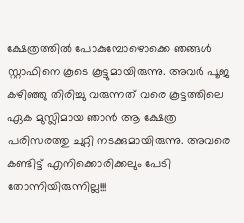ക്ഷേത്രത്തിൽ പോകുമ്പോഴൊക്കെ ഞങ്ങൾ സ്റ്റാഫിനെ കൂടെ കൂട്ടുമായിരുന്നു. അവർ പൂജ കഴിഞ്ഞു തിരിച്ചു വരുന്നത് വരെ കൂട്ടത്തിലെ ഏക മുസ്ലിമായ ഞാൻ ആ ക്ഷേത്ര പരിസരത്തു ചുറ്റി നടക്കുമായിരുന്നു. അവരെ കണ്ടിട്ട് എനിക്കൊരിക്കലും പേടി തോന്നിയിരുന്നില്ല!!!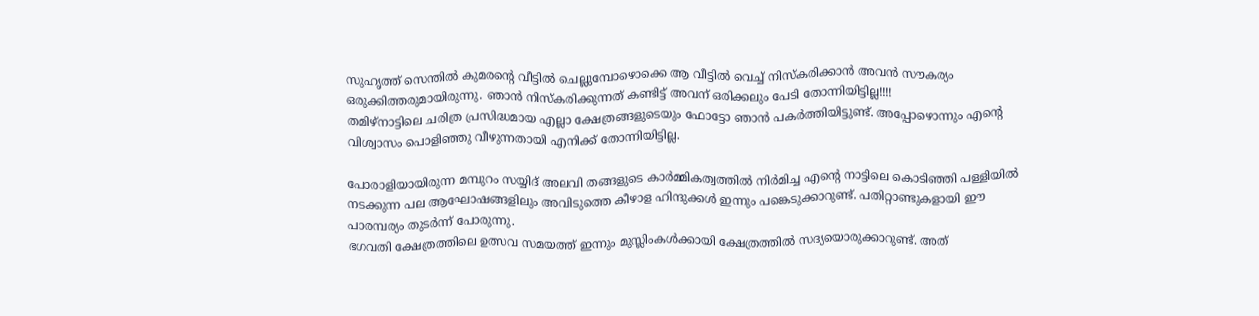സുഹൃത്ത് സെന്തിൽ കുമരന്റെ വീട്ടിൽ ചെല്ലുമ്പോഴൊക്കെ ആ വീട്ടിൽ വെച്ച് നിസ്കരിക്കാൻ അവൻ സൗകര്യം ഒരുക്കിത്തരുമായിരുന്നു. ഞാൻ നിസ്കരിക്കുന്നത് കണ്ടിട്ട് അവന് ഒരിക്കലും പേടി തോന്നിയിട്ടില്ല!!!!
തമിഴ്നാട്ടിലെ ചരിത്ര പ്രസിദ്ധമായ എല്ലാ ക്ഷേത്രങ്ങളുടെയും ഫോട്ടോ ഞാൻ പകർത്തിയിട്ടുണ്ട്. അപ്പോഴൊന്നും എന്റെ വിശ്വാസം പൊളിഞ്ഞു വീഴുന്നതായി എനിക്ക് തോന്നിയിട്ടില്ല.

പോരാളിയായിരുന്ന മമ്പുറം സയ്യിദ് അലവി തങ്ങളുടെ കാർമ്മികത്വത്തിൽ നിർമിച്ച എന്റെ നാട്ടിലെ കൊടിഞ്ഞി പള്ളിയിൽ നടക്കുന്ന പല ആഘോഷങ്ങളിലും അവിടുത്തെ കീഴാള ഹിന്ദുക്കൾ ഇന്നും പങ്കെടുക്കാറുണ്ട്. പതിറ്റാണ്ടുകളായി ഈ പാരമ്പര്യം തുടർന്ന് പോരുന്നു.
ഭഗവതി ക്ഷേത്രത്തിലെ ഉത്സവ സമയത്ത് ഇന്നും മുസ്ലിംകൾക്കായി ക്ഷേത്രത്തിൽ സദ്യയൊരുക്കാറുണ്ട്. അത്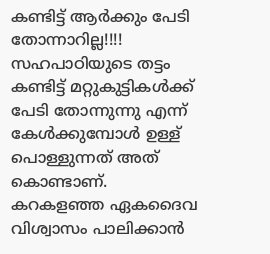കണ്ടിട്ട് ആർക്കും പേടി തോന്നാറില്ല!!!!
സഹപാഠിയുടെ തട്ടം കണ്ടിട്ട് മറ്റുകുട്ടികൾക്ക് പേടി തോന്നുന്നു എന്ന് കേൾക്കുമ്പോൾ ഉള്ള് പൊള്ളുന്നത് അത് കൊണ്ടാണ്.
കറകളഞ്ഞ ഏകദൈവ വിശ്വാസം പാലിക്കാൻ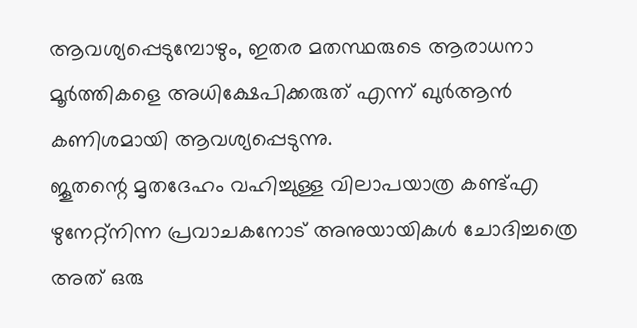ആവശ്യപ്പെടുമ്പോഴും, ഇതര മതസ്ഥരുടെ ആരാധനാ മൂർത്തികളെ അധിക്ഷേപിക്കരുത് എന്ന് ഖുർആൻ കണിശമായി ആവശ്യപ്പെടുന്നു.
ജൂതന്റെ മൃതദേഹം വഹിച്ചുള്ള വിലാപയാത്ര കണ്ട്എ ഴുനേറ്റ്നിന്ന പ്രവാചകനോട് അനുയായികൾ ചോദിച്ചത്രെ അത് ഒരു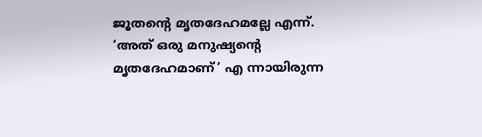ജൂതന്റെ മൃതദേഹമല്ലേ എന്ന്. ‘അത് ഒരു മനുഷ്യന്റെ മൃതദേഹമാണ്’ എ ന്നായിരുന്ന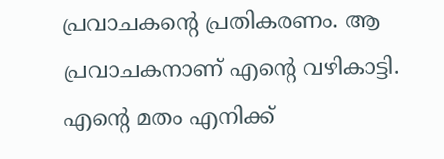പ്രവാചകന്റെ പ്രതികരണം. ആ പ്രവാചകനാണ് എന്റെ വഴികാട്ടി.
എന്റെ മതം എനിക്ക്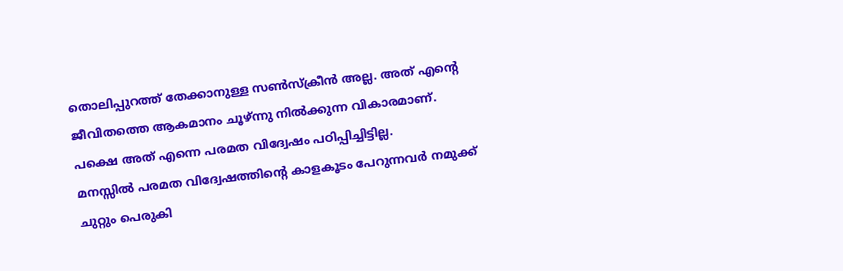തൊലിപ്പുറത്ത് തേക്കാനുള്ള സൺസ്ക്രീൻ അല്ല. അത് എന്റെ ജീവിതത്തെ ആകമാനം ചൂഴ്ന്നു നിൽക്കുന്ന വികാരമാണ്. പക്ഷെ അത് എന്നെ പരമത വിദ്വേഷം പഠിപ്പിച്ചിട്ടില്ല.
മനസ്സിൽ പരമത വിദ്വേഷത്തിന്റെ കാളകൂടം പേറുന്നവർ നമുക്ക് ചുറ്റും പെരുകി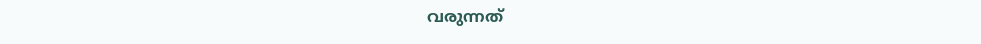വരുന്നത്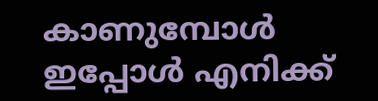കാണുമ്പോൾ ഇപ്പോൾ എനിക്ക്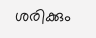ശരിക്കും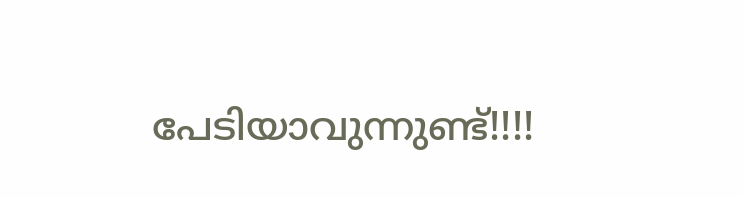പേടിയാവുന്നുണ്ട്!!!!